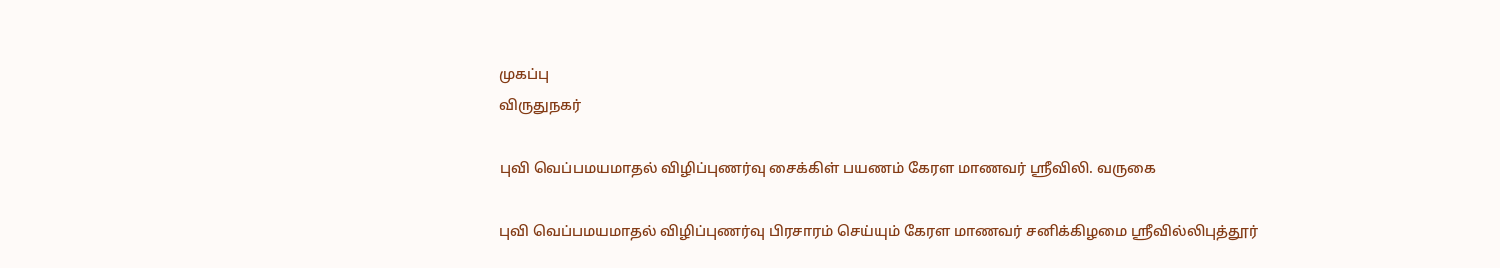முகப்பு
விருதுநகர்

புவி வெப்பமயமாதல் விழிப்புணர்வு சைக்கிள் பயணம் கேரள மாணவர் ஸ்ரீவிலி. வருகை

புவி வெப்பமயமாதல் விழிப்புணர்வு பிரசாரம் செய்யும் கேரள மாணவர் சனிக்கிழமை ஸ்ரீவில்லிபுத்தூர்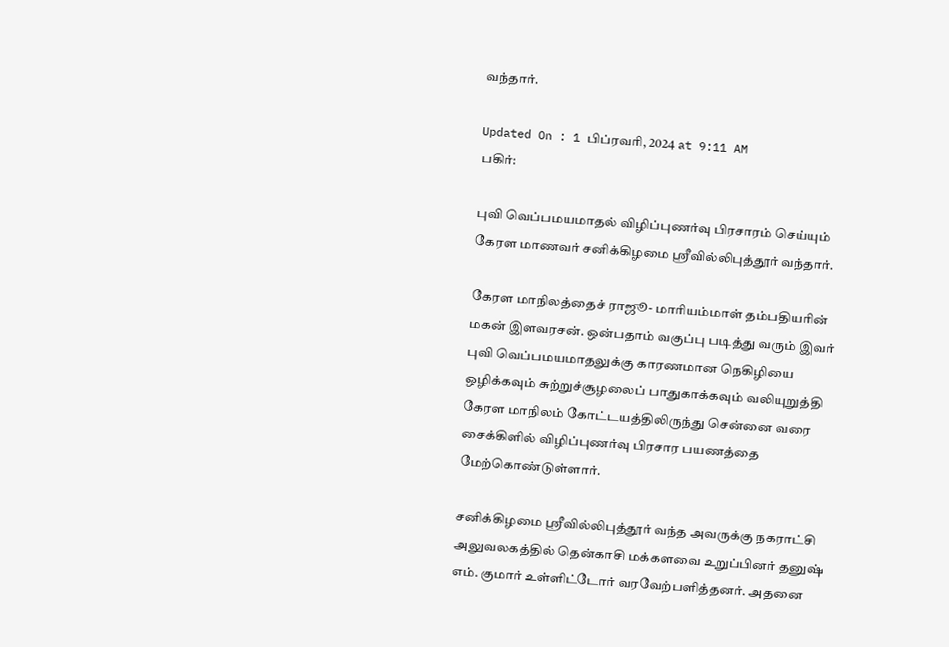வந்தார்.

Updated On : 1 பிப்ரவரி, 2024 at 9:11 AM
பகிர்:

புவி வெப்பமயமாதல் விழிப்புணர்வு பிரசாரம் செய்யும் கேரள மாணவர் சனிக்கிழமை ஸ்ரீவில்லிபுத்தூர் வந்தார்.

கேரள மாநிலத்தைச் ராஜூ- மாரியம்மாள் தம்பதியரின் மகன் இளவரசன். ஒன்பதாம் வகுப்பு படித்து வரும் இவர் புவி வெப்பமயமாதலுக்கு காரணமான நெகிழியை ஒழிக்கவும் சுற்றுச்சூழலைப் பாதுகாக்கவும் வலியுறுத்தி கேரள மாநிலம் கோட்டயத்திலிருந்து சென்னை வரை சைக்கிளில் விழிப்புணர்வு பிரசார பயணத்தை மேற்கொண்டுள்ளார்.

சனிக்கிழமை ஸ்ரீவில்லிபுத்தூர் வந்த அவருக்கு நகராட்சி அலுவலகத்தில் தென்காசி மக்களவை உறுப்பினர் தனுஷ் எம். குமார் உள்ளிட்டோர் வரவேற்பளித்தனர். அதனை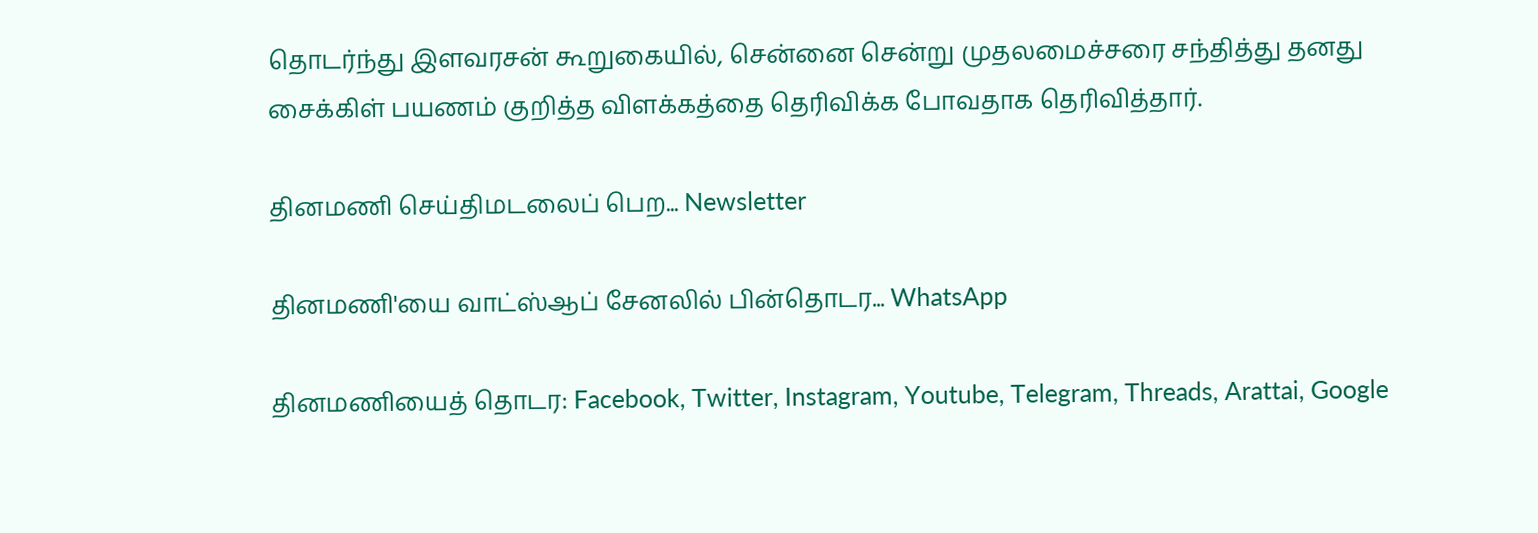தொடர்ந்து இளவரசன் கூறுகையில், சென்னை சென்று முதலமைச்சரை சந்தித்து தனது சைக்கிள் பயணம் குறித்த விளக்கத்தை தெரிவிக்க போவதாக தெரிவித்தார்.

தினமணி செய்திமடலைப் பெற... Newsletter

தினமணி'யை வாட்ஸ்ஆப் சேனலில் பின்தொடர... WhatsApp

தினமணியைத் தொடர: Facebook, Twitter, Instagram, Youtube, Telegram, Threads, Arattai, Google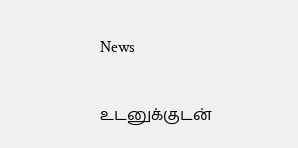News

உடனுக்குடன்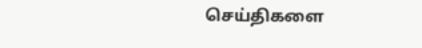செய்திகளை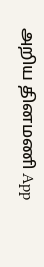அறிய தினமணி App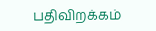பதிவிறக்கம்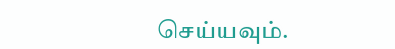செய்யவும்.